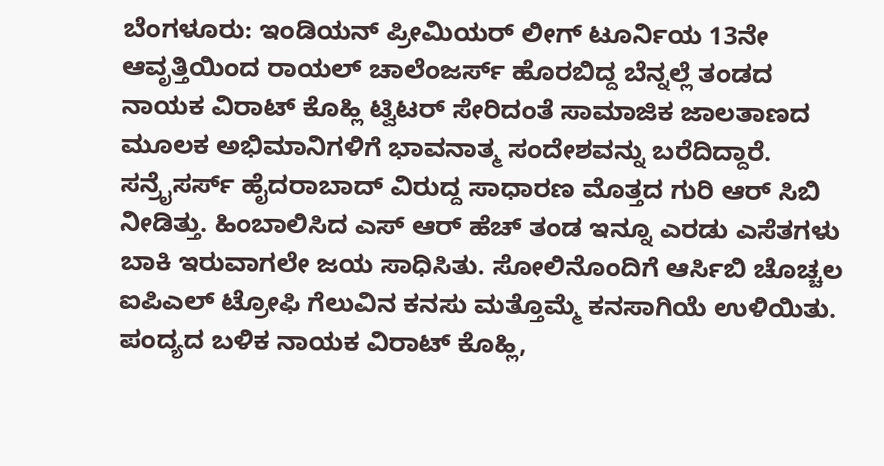ಬೆಂಗಳೂರು: ಇಂಡಿಯನ್ ಪ್ರೀಮಿಯರ್ ಲೀಗ್ ಟೂರ್ನಿಯ 13ನೇ ಆವೃತ್ತಿಯಿಂದ ರಾಯಲ್ ಚಾಲೆಂಜರ್ಸ್ ಹೊರಬಿದ್ದ ಬೆನ್ನಲ್ಲೆ ತಂಡದ ನಾಯಕ ವಿರಾಟ್ ಕೊಹ್ಲಿ ಟ್ವಿಟರ್ ಸೇರಿದಂತೆ ಸಾಮಾಜಿಕ ಜಾಲತಾಣದ ಮೂಲಕ ಅಭಿಮಾನಿಗಳಿಗೆ ಭಾವನಾತ್ಮ ಸಂದೇಶವನ್ನು ಬರೆದಿದ್ದಾರೆ.
ಸನ್ರೈಸರ್ಸ್ ಹೈದರಾಬಾದ್ ವಿರುದ್ದ ಸಾಧಾರಣ ಮೊತ್ತದ ಗುರಿ ಆರ್ ಸಿಬಿ ನೀಡಿತ್ತು. ಹಿಂಬಾಲಿಸಿದ ಎಸ್ ಆರ್ ಹೆಚ್ ತಂಡ ಇನ್ನೂ ಎರಡು ಎಸೆತಗಳು ಬಾಕಿ ಇರುವಾಗಲೇ ಜಯ ಸಾಧಿಸಿತು. ಸೋಲಿನೊಂದಿಗೆ ಆರ್ಸಿಬಿ ಚೊಚ್ಚಲ ಐಪಿಎಲ್ ಟ್ರೋಫಿ ಗೆಲುವಿನ ಕನಸು ಮತ್ತೊಮ್ಮೆ ಕನಸಾಗಿಯೆ ಉಳಿಯಿತು. ಪಂದ್ಯದ ಬಳಿಕ ನಾಯಕ ವಿರಾಟ್ ಕೊಹ್ಲಿ,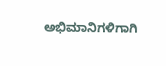ಅಭಿಮಾನಿಗಳಿಗಾಗಿ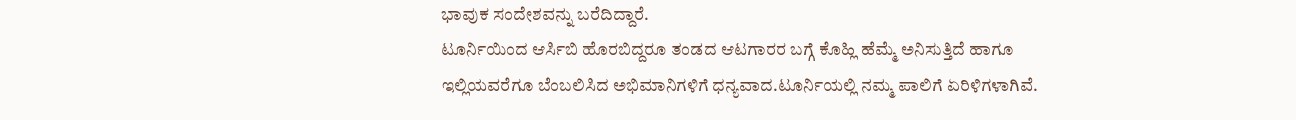ಭಾವುಕ ಸಂದೇಶವನ್ನು ಬರೆದಿದ್ದಾರೆ.
ಟೂರ್ನಿಯಿಂದ ಆರ್ಸಿಬಿ ಹೊರಬಿದ್ದರೂ ತಂಡದ ಆಟಗಾರರ ಬಗ್ಗೆ ಕೊಹ್ಲಿ ಹೆಮ್ಮೆ ಅನಿಸುತ್ತಿದೆ ಹಾಗೂ ಇಲ್ಲಿಯವರೆಗೂ ಬೆಂಬಲಿಸಿದ ಅಭಿಮಾನಿಗಳಿಗೆ ಧನ್ಯವಾದ.ಟೂರ್ನಿಯಲ್ಲಿ ನಮ್ಮ ಪಾಲಿಗೆ ಏರಿಳಿಗಳಾಗಿವೆ.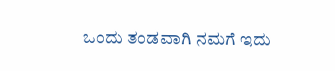ಒಂದು ತಂಡವಾಗಿ ನಮಗೆ ಇದು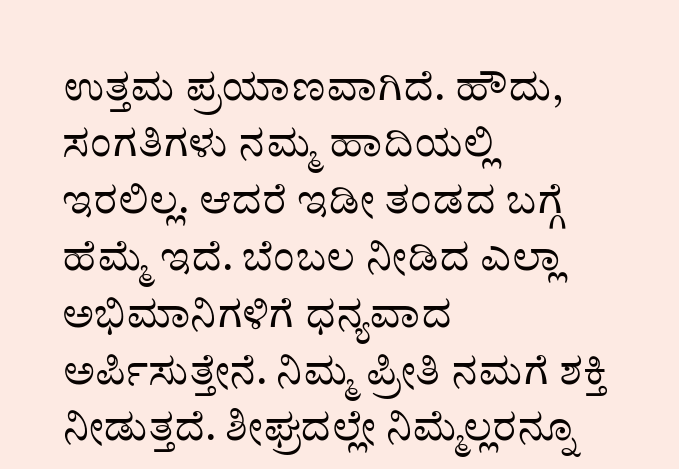ಉತ್ತಮ ಪ್ರಯಾಣವಾಗಿದೆ. ಹೌದು, ಸಂಗತಿಗಳು ನಮ್ಮ ಹಾದಿಯಲ್ಲಿ ಇರಲಿಲ್ಲ. ಆದರೆ ಇಡೀ ತಂಡದ ಬಗ್ಗೆ ಹೆಮ್ಮೆ ಇದೆ. ಬೆಂಬಲ ನೀಡಿದ ಎಲ್ಲಾ ಅಭಿಮಾನಿಗಳಿಗೆ ಧನ್ಯವಾದ ಅರ್ಪಿಸುತ್ತೇನೆ. ನಿಮ್ಮ ಪ್ರೀತಿ ನಮಗೆ ಶಕ್ತಿ ನೀಡುತ್ತದೆ. ಶೀಘ್ರದಲ್ಲೇ ನಿಮ್ಮೆಲ್ಲರನ್ನೂ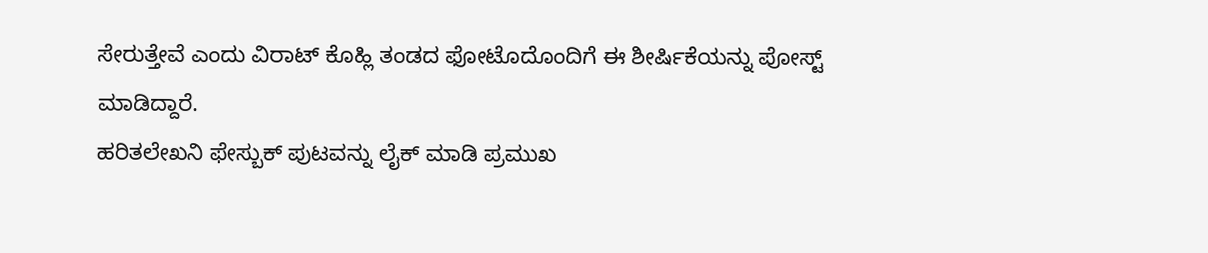ಸೇರುತ್ತೇವೆ ಎಂದು ವಿರಾಟ್ ಕೊಹ್ಲಿ ತಂಡದ ಫೋಟೊದೊಂದಿಗೆ ಈ ಶೀರ್ಷಿಕೆಯನ್ನು ಪೋಸ್ಟ್ ಮಾಡಿದ್ದಾರೆ.
ಹರಿತಲೇಖನಿ ಫೇಸ್ಬುಕ್ ಪುಟವನ್ನು ಲೈಕ್ ಮಾಡಿ ಪ್ರಮುಖ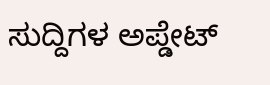ಸುದ್ದಿಗಳ ಅಪ್ಡೇಟ್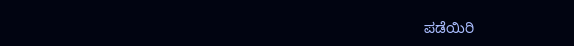ಪಡೆಯಿರಿ